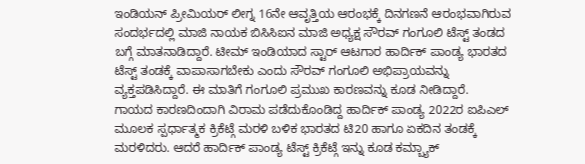ಇಂಡಿಯನ್ ಪ್ರೀಮಿಯರ್ ಲೀಗ್ನ 16ನೇ ಆವೃತ್ತಿಯ ಆರಂಭಕ್ಕೆ ದಿನಗಣನೆ ಆರಂಭವಾಗಿರುವ ಸಂದರ್ಭದಲ್ಲಿ ಮಾಜಿ ನಾಯಕ ಬಿಸಿಸಿಐನ ಮಾಜಿ ಅಧ್ಯಕ್ಷ ಸೌರವ್ ಗಂಗೂಲಿ ಟೆಸ್ಟ್ ತಂಡದ ಬಗ್ಗೆ ಮಾತನಾಡಿದ್ದಾರೆ. ಟೀಮ್ ಇಂಡಿಯಾದ ಸ್ಟಾರ್ ಆಟಗಾರ ಹಾರ್ದಿಕ್ ಪಾಂಡ್ಯ ಭಾರತದ ಟೆಸ್ಟ್ ತಂಡಕ್ಕೆ ವಾಪಾಸಾಗಬೇಕು ಎಂದು ಸೌರವ್ ಗಂಗೂಲಿ ಅಭಿಪ್ರಾಯವನ್ನು ವ್ಯಕ್ತಪಡಿಸಿದ್ದಾರೆ. ಈ ಮಾತಿಗೆ ಗಂಗೂಲಿ ಪ್ರಮುಖ ಕಾರಣವನ್ನು ಕೂಡ ನೀಡಿದ್ದಾರೆ.
ಗಾಯದ ಕಾರಣದಿಂದಾಗಿ ವಿರಾಮ ಪಡೆದುಕೊಂಡಿದ್ದ ಹಾರ್ದಿಕ್ ಪಾಂಡ್ಯ 2022ರ ಐಪಿಎಲ್ ಮೂಲಕ ಸ್ಪರ್ಧಾತ್ಮಕ ಕ್ರಿಕೆಟ್ಗೆ ಮರಳಿ ಬಳಿಕ ಭಾರತದ ಟಿ20 ಹಾಗೂ ಏಕದಿನ ತಂಡಕ್ಕೆ ಮರಳಿದರು. ಆದರೆ ಹಾರ್ದಿಕ್ ಪಾಂಡ್ಯ ಟೆಸ್ಟ್ ಕ್ರಿಕೆಟ್ಗೆ ಇನ್ನು ಕೂಡ ಕಮ್ಬ್ಯಾಕ್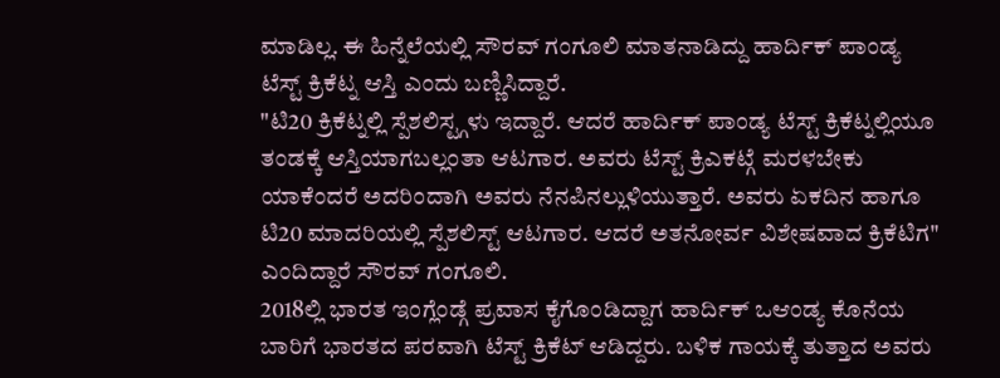ಮಾಡಿಲ್ಲ. ಈ ಹಿನ್ನೆಲೆಯಲ್ಲಿ ಸೌರವ್ ಗಂಗೂಲಿ ಮಾತನಾಡಿದ್ದು ಹಾರ್ದಿಕ್ ಪಾಂಡ್ಯ ಟೆಸ್ಟ್ ಕ್ರಿಕೆಟ್ನ ಆಸ್ತಿ ಎಂದು ಬಣ್ಣಿಸಿದ್ದಾರೆ.
"ಟಿ20 ಕ್ರಿಕೆಟ್ನಲ್ಲಿ ಸ್ಪೆಶಲಿಸ್ಟ್ಗಳು ಇದ್ದಾರೆ. ಆದರೆ ಹಾರ್ದಿಕ್ ಪಾಂಡ್ಯ ಟೆಸ್ಟ್ ಕ್ರಿಕೆಟ್ನಲ್ಲಿಯೂ ತಂಡಕ್ಕೆ ಆಸ್ತಿಯಾಗಬಲ್ಲಂತಾ ಆಟಗಾರ. ಅವರು ಟೆಸ್ಟ್ ಕ್ರಿಎಕಟ್ಗೆ ಮರಳಬೇಕು ಯಾಕೆಂದರೆ ಅದರಿಂದಾಗಿ ಅವರು ನೆನಪಿನಲ್ಲುಳಿಯುತ್ತಾರೆ. ಅವರು ಏಕದಿನ ಹಾಗೂ ಟಿ20 ಮಾದರಿಯಲ್ಲಿ ಸ್ಪೆಶಲಿಸ್ಟ್ ಆಟಗಾರ. ಆದರೆ ಅತನೋರ್ವ ವಿಶೇಷವಾದ ಕ್ರಿಕೆಟಿಗ" ಎಂದಿದ್ದಾರೆ ಸೌರವ್ ಗಂಗೂಲಿ.
2018ಲ್ಲಿ ಭಾರತ ಇಂಗ್ಲೆಂಡ್ಗೆ ಪ್ರವಾಸ ಕೈಗೊಂಡಿದ್ದಾಗ ಹಾರ್ದಿಕ್ ಒಆಂಡ್ಯ ಕೊನೆಯ ಬಾರಿಗೆ ಭಾರತದ ಪರವಾಗಿ ಟೆಸ್ಟ್ ಕ್ರಿಕೆಟ್ ಆಡಿದ್ದರು. ಬಳಿಕ ಗಾಯಕ್ಕೆ ತುತ್ತಾದ ಅವರು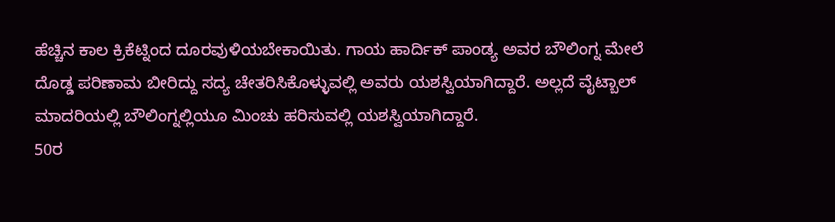ಹೆಚ್ಚಿನ ಕಾಲ ಕ್ರಿಕೆಟ್ನಿಂದ ದೂರವುಳಿಯಬೇಕಾಯಿತು. ಗಾಯ ಹಾರ್ದಿಕ್ ಪಾಂಡ್ಯ ಅವರ ಬೌಲಿಂಗ್ನ ಮೇಲೆ ದೊಡ್ಡ ಪರಿಣಾಮ ಬೀರಿದ್ದು ಸದ್ಯ ಚೇತರಿಸಿಕೊಳ್ಳುವಲ್ಲಿ ಅವರು ಯಶಸ್ವಿಯಾಗಿದ್ದಾರೆ. ಅಲ್ಲದೆ ವೈಟ್ಬಾಲ್ ಮಾದರಿಯಲ್ಲಿ ಬೌಲಿಂಗ್ನಲ್ಲಿಯೂ ಮಿಂಚು ಹರಿಸುವಲ್ಲಿ ಯಶಸ್ವಿಯಾಗಿದ್ದಾರೆ.
50ರ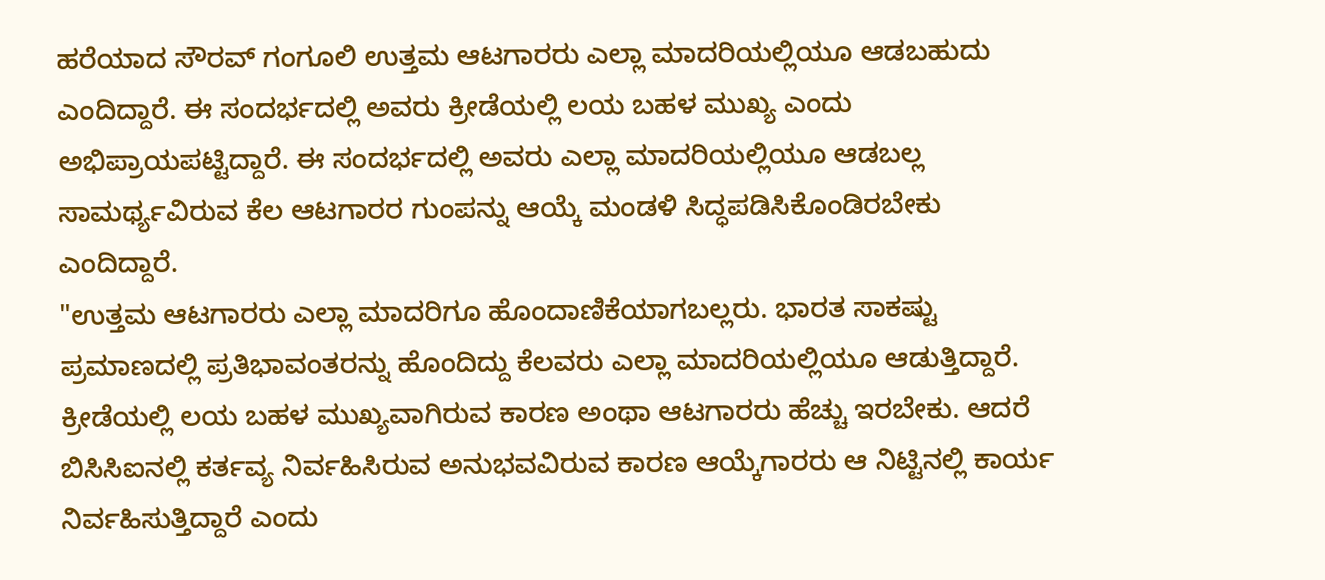ಹರೆಯಾದ ಸೌರವ್ ಗಂಗೂಲಿ ಉತ್ತಮ ಆಟಗಾರರು ಎಲ್ಲಾ ಮಾದರಿಯಲ್ಲಿಯೂ ಆಡಬಹುದು ಎಂದಿದ್ದಾರೆ. ಈ ಸಂದರ್ಭದಲ್ಲಿ ಅವರು ಕ್ರೀಡೆಯಲ್ಲಿ ಲಯ ಬಹಳ ಮುಖ್ಯ ಎಂದು ಅಭಿಪ್ರಾಯಪಟ್ಟಿದ್ದಾರೆ. ಈ ಸಂದರ್ಭದಲ್ಲಿ ಅವರು ಎಲ್ಲಾ ಮಾದರಿಯಲ್ಲಿಯೂ ಆಡಬಲ್ಲ ಸಾಮರ್ಥ್ಯವಿರುವ ಕೆಲ ಆಟಗಾರರ ಗುಂಪನ್ನು ಆಯ್ಕೆ ಮಂಡಳಿ ಸಿದ್ಧಪಡಿಸಿಕೊಂಡಿರಬೇಕು ಎಂದಿದ್ದಾರೆ.
"ಉತ್ತಮ ಆಟಗಾರರು ಎಲ್ಲಾ ಮಾದರಿಗೂ ಹೊಂದಾಣಿಕೆಯಾಗಬಲ್ಲರು. ಭಾರತ ಸಾಕಷ್ಟು ಪ್ರಮಾಣದಲ್ಲಿ ಪ್ರತಿಭಾವಂತರನ್ನು ಹೊಂದಿದ್ದು ಕೆಲವರು ಎಲ್ಲಾ ಮಾದರಿಯಲ್ಲಿಯೂ ಆಡುತ್ತಿದ್ದಾರೆ. ಕ್ರೀಡೆಯಲ್ಲಿ ಲಯ ಬಹಳ ಮುಖ್ಯವಾಗಿರುವ ಕಾರಣ ಅಂಥಾ ಆಟಗಾರರು ಹೆಚ್ಚು ಇರಬೇಕು. ಆದರೆ ಬಿಸಿಸಿಐನಲ್ಲಿ ಕರ್ತವ್ಯ ನಿರ್ವಹಿಸಿರುವ ಅನುಭವವಿರುವ ಕಾರಣ ಆಯ್ಕೆಗಾರರು ಆ ನಿಟ್ಟಿನಲ್ಲಿ ಕಾರ್ಯ ನಿರ್ವಹಿಸುತ್ತಿದ್ದಾರೆ ಎಂದು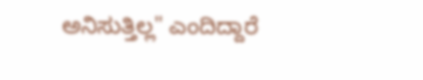ಅನಿಸುತ್ತಿಲ್ಲ" ಎಂದಿದ್ದಾರೆ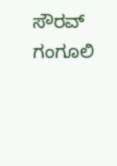ಸೌರವ್ ಗಂಗೂಲಿ